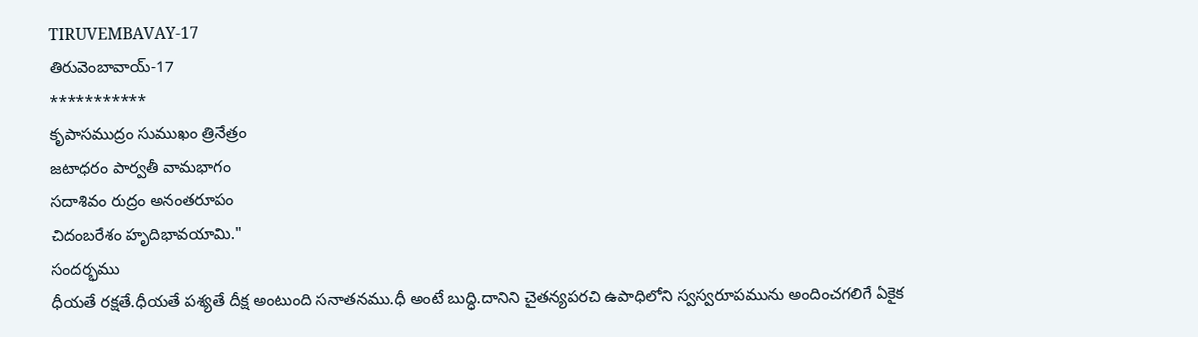TIRUVEMBAVAY-17
తిరువెంబావాయ్-17
***********
కృపాసముద్రం సుముఖం త్రినేత్రం
జటాధరం పార్వతీ వామభాగం
సదాశివం రుద్రం అనంతరూపం
చిదంబరేశం హృదిభావయామి."
సందర్భము
ధీయతే రక్షతే.ధీయతే పశ్యతే దీక్ష అంటుంది సనాతనము.ధీ అంటే బుద్ధి.దానిని చైతన్యపరచి ఉపాధిలోని స్వస్వరూపమును అందించగలిగే ఏకైక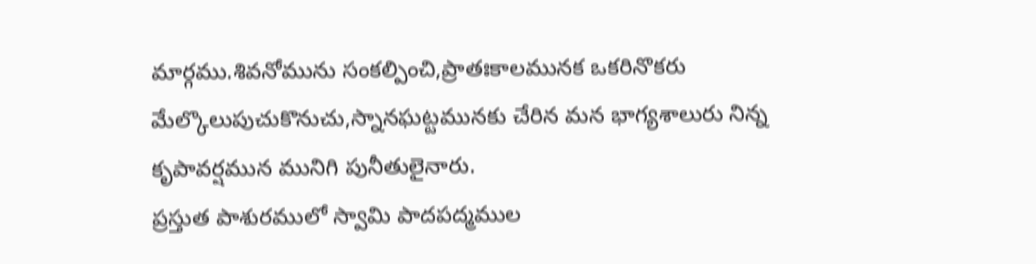మార్గము.శివనోమును సంకల్పించి,ప్రాతఃకాలమునక ఒకరినొకరు మేల్కొలుపుచుకొనుచు,స్నానఘట్టమునకు చేరిన మన భాగ్యశాలురు నిన్న కృపావర్షమున మునిగి పునీతులైనారు.
ప్రస్తుత పాశురములో స్వామి పాదపద్మముల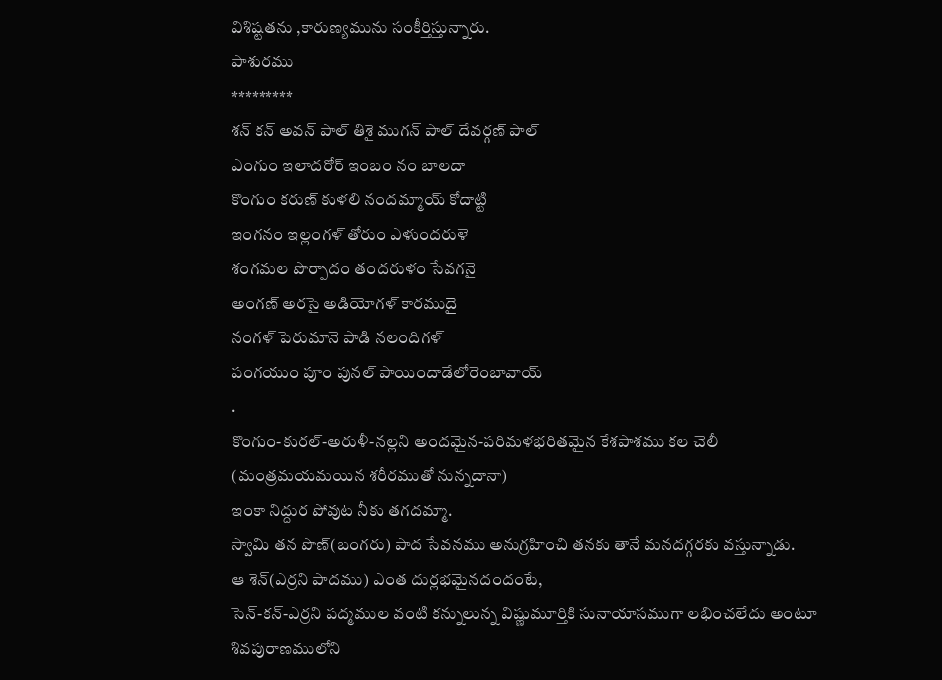విశిష్టతను ,కారుణ్యమును సంకీర్తిస్తున్నారు.
పాశురము
*********
శన్ కన్ అవన్ పాల్ తిశై ముగన్ పాల్ దేవర్గణ్ పాల్
ఎంగుం ఇలాదరోర్ ఇంబం నం బాలదా
కొంగుం కరుణ్ కుళలి నందమ్మాయ్ కోదాట్టి
ఇంగనం ఇల్లంగళ్ తోరుం ఎళుందరుళె
శంగమల పొర్పాదం తందరుళం సేవగనై
అంగణ్ అరసై అడియోగళ్ కారముదై
నంగళ్ పెరుమానె పాడి నలందిగళ్
పంగయుం పూం పునల్ పాయిందాడేలోరెంబావాయ్
.
కొంగుం-కురల్-అరుళీ-నల్లని అందమైన-పరిమళభరితమైన కేశపాశము కల చెలీ
(మంత్రమయమయిన శరీరముతో నున్నదానా)
ఇంకా నిద్దుర పోవుట నీకు తగదమ్మా.
స్వామి తన పొణ్(బంగరు) పాద సేవనము అనుగ్రహించి తనకు తానే మనదగ్గరకు వస్తున్నాడు.
ఆ శెన్(ఎర్రని పాదము) ఎంత దుర్లభమైనదందంటే,
సెన్-కన్-ఎర్రని పద్మముల వంటి కన్నులున్న విష్ణుమూర్తికి సునాయాసముగా లభించలేదు అంటూ శివపురాణములోని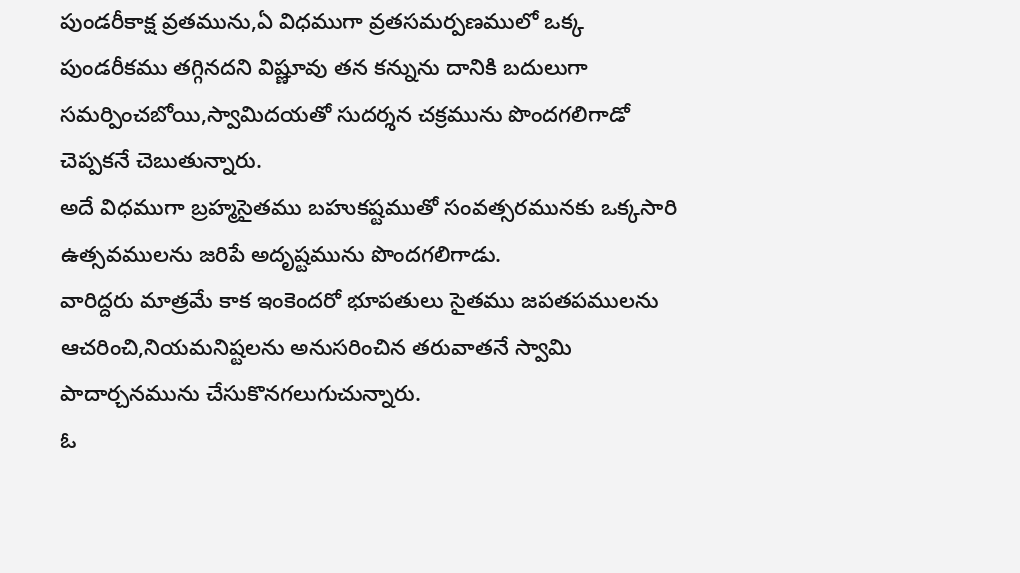పుండరీకాక్ష వ్రతమును,ఏ విధముగా వ్రతసమర్పణములో ఒక్క పుండరీకము తగ్గినదని విష్ణూవు తన కన్నును దానికి బదులుగా సమర్పించబోయి,స్వామిదయతో సుదర్శన చక్రమును పొందగలిగాడో చెప్పకనే చెబుతున్నారు.
అదే విధముగా బ్రహ్మసైతము బహుకష్టముతో సంవత్సరమునకు ఒక్కసారి ఉత్సవములను జరిపే అదృష్టమును పొందగలిగాడు.
వారిద్దరు మాత్రమే కాక ఇంకెందరో భూపతులు సైతము జపతపములను ఆచరించి,నియమనిష్టలను అనుసరించిన తరువాతనే స్వామి పాదార్చనమును చేసుకొనగలుగుచున్నారు.
ఓ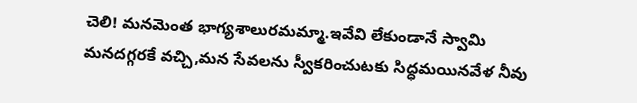చెలి! మనమెంత భాగ్యశాలురమమ్మా.ఇవేవి లేకుండానే స్వామి మనదగ్గరకే వచ్చి,మన సేవలను స్వీకరించుటకు సిద్ధమయినవేళ నీవు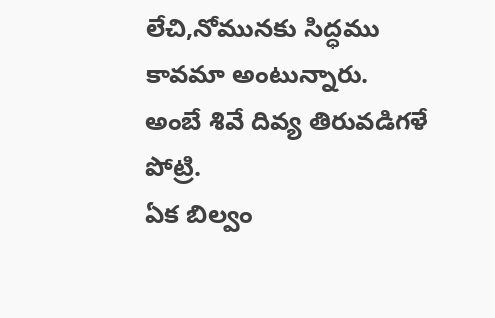లేచి,నోమునకు సిద్ధము కావమా అంటున్నారు.
అంబే శివే దివ్య తిరువడిగళే పోట్రి.
ఏక బిల్వం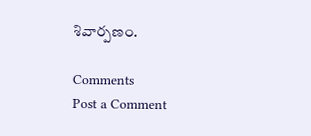శివార్పణం.

Comments
Post a Comment